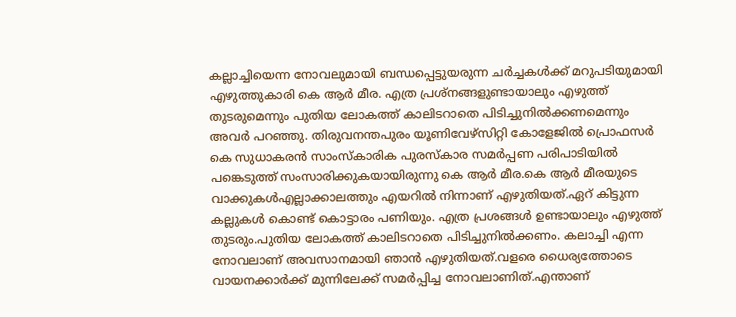കല്ലാച്ചിയെന്ന നോവലുമായി ബന്ധപ്പെട്ടുയരുന്ന ച‍ർച്ചകൾക്ക് മറുപടിയുമായി എഴുത്തുകാരി കെ ആ‍ർ മീര. എത്ര പ്രശ്നങ്ങളുണ്ടായാലും എഴുത്ത് തുടരുമെന്നും പുതിയ ലോകത്ത് കാലിടറാതെ പിടിച്ചുനിൽക്കണമെന്നും അവ‍ർ പറഞ്ഞു. തിരുവനന്തപുരം യൂണിവേഴ്സിറ്റി കോളേജിൽ പ്രൊഫസർ കെ സുധാകരൻ സാംസ്കാരിക പുരസ്കാര സമർപ്പണ പരിപാടിയിൽ പങ്കെടുത്ത് സംസാരിക്കുകയായിരുന്നു കെ ആർ മീര.കെ ആ‍ർ മീരയുടെ വാക്കുകൾഎല്ലാക്കാലത്തും എയറിൽ നിന്നാണ് എഴുതിയത്.ഏറ് കിട്ടുന്ന കല്ലുകൾ കൊണ്ട് കൊട്ടാരം പണിയും. എത്ര പ്രശങ്ങൾ ഉണ്ടായാലും എഴുത്ത് തുടരും.പുതിയ ലോകത്ത് കാലിടറാതെ പിടിച്ചുനിൽക്കണം. കലാച്ചി എന്ന നോവലാണ് അവസാനമായി ഞാൻ എഴുതിയത്.വളരെ ധൈര്യത്തോടെ വായനക്കാർക്ക് മുന്നിലേക്ക് സമർപ്പിച്ച നോവലാണിത്.എന്താണ്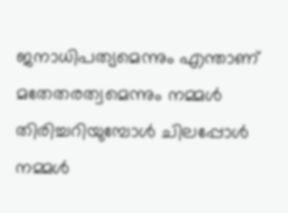ജനാധിപത്യമെന്നും എന്താണ് മതേതരത്വമെന്നും നമ്മൾ തിരിച്ചറിയുമ്പോൾ ചിലപ്പോൾ നമ്മൾ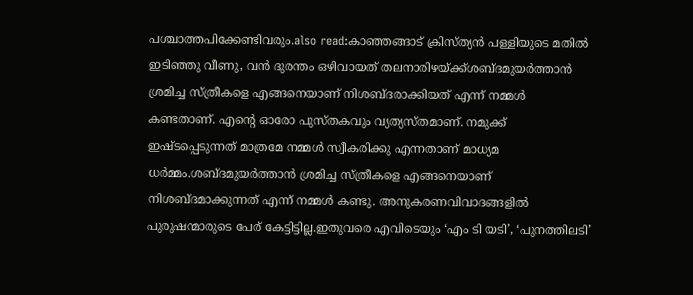പശ്ചാത്തപിക്കേണ്ടിവരും.also read:കാഞ്ഞങ്ങാട് ക്രിസ്ത്യൻ പള്ളിയുടെ മതിൽ ഇടിഞ്ഞു വീണു, വൻ ദുരന്തം ഒഴിവായത് തലനാരിഴയ്ക്ക്ശബ്ദമുയർത്താൻ ശ്രമിച്ച സ്ത്രീകളെ എങ്ങനെയാണ് നിശബ്ദരാക്കിയത് എന്ന് നമ്മൾ കണ്ടതാണ്. എന്റെ ഓരോ പുസ്തകവും വ്യത്യസ്തമാണ്. നമുക്ക് ഇഷ്ടപ്പെടുന്നത് മാത്രമേ നമ്മൾ സ്വീകരിക്കു എന്നതാണ് മാധ്യമ ധർമ്മം.ശബ്ദമുയർത്താൻ ശ്രമിച്ച സ്ത്രീകളെ എങ്ങനെയാണ് നിശബ്ദമാക്കുന്നത് എന്ന് നമ്മൾ കണ്ടു. അനുകരണവിവാദങ്ങളിൽ പുരുഷന്മാരുടെ പേര് കേട്ടിട്ടില്ല.ഇതുവരെ എവിടെയും ‘എം ടി യടി’, ‘പുനത്തിലടി’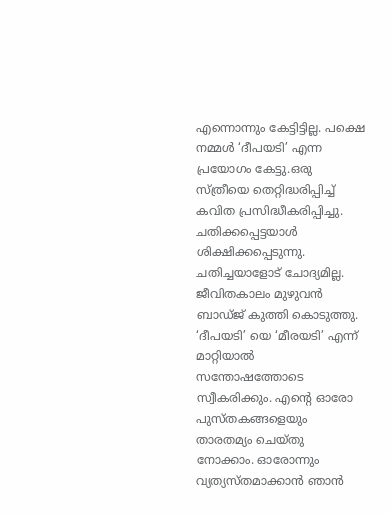എന്നൊന്നും കേട്ടിട്ടില്ല. പക്ഷെ നമ്മൾ ‘ദീപയടി’ എന്ന പ്രയോഗം കേട്ടു.ഒരു സ്ത്രീയെ തെറ്റിദ്ധരിപ്പിച്ച് കവിത പ്രസിദ്ധീകരിപ്പിച്ചു. ചതിക്കപ്പെട്ടയാൾ ശിക്ഷിക്കപ്പെടുന്നു. ചതിച്ചയാളോട് ചോദ്യമില്ല. ജീവിതകാലം മുഴുവൻ ബാഡ്ജ് കുത്തി കൊടുത്തു. ‘ദീപയടി’ യെ ‘മീരയടി’ എന്ന് മാറ്റിയാൽ സന്തോഷത്തോടെ സ്വീകരിക്കും. എന്റെ ഓരോ പുസ്തകങ്ങളെയും താരതമ്യം ചെയ്തു നോക്കാം. ഓരോന്നും വ്യത്യസ്തമാക്കാൻ ഞാൻ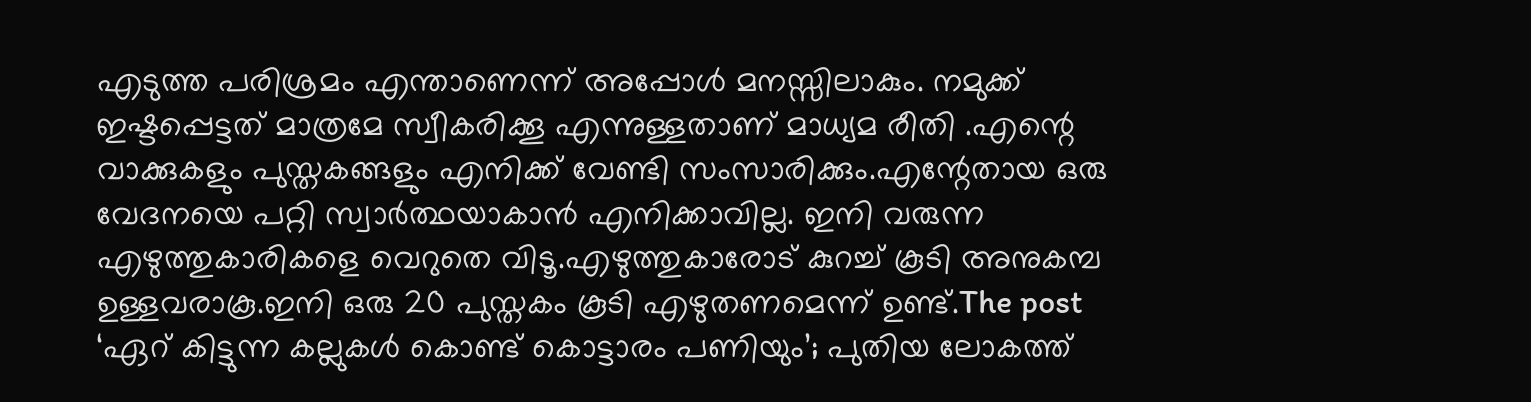എടുത്ത പരിശ്രമം എന്താണെന്ന് അപ്പോൾ മനസ്സിലാകും. നമുക്ക് ഇഷ്ടപ്പെട്ടത് മാത്രമേ സ്വീകരിക്കൂ എന്നുള്ളതാണ് മാധ്യമ രീതി .എന്റെ വാക്കുകളും പുസ്തകങ്ങളും എനിക്ക് വേണ്ടി സംസാരിക്കും.എന്റേതായ ഒരു വേദനയെ പറ്റി സ്വാർത്ഥയാകാൻ എനിക്കാവില്ല. ഇനി വരുന്ന എഴുത്തുകാരികളെ വെറുതെ വിടൂ.എഴുത്തുകാരോട് കുറച്ച് കൂടി അനുകമ്പ ഉള്ളവരാകൂ.ഇനി ഒരു 20 പുസ്തകം കൂടി എഴുതണമെന്ന് ഉണ്ട്.The post ‘ഏറ് കിട്ടുന്ന കല്ലുകൾ കൊണ്ട് കൊട്ടാരം പണിയും’; പുതിയ ലോകത്ത്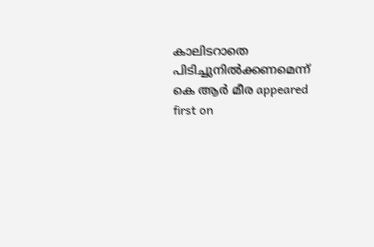കാലിടറാതെ പിടിച്ചുനിൽക്കണമെന്ന് കെ ആർ മീര appeared first on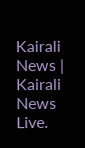Kairali News | Kairali News Live.